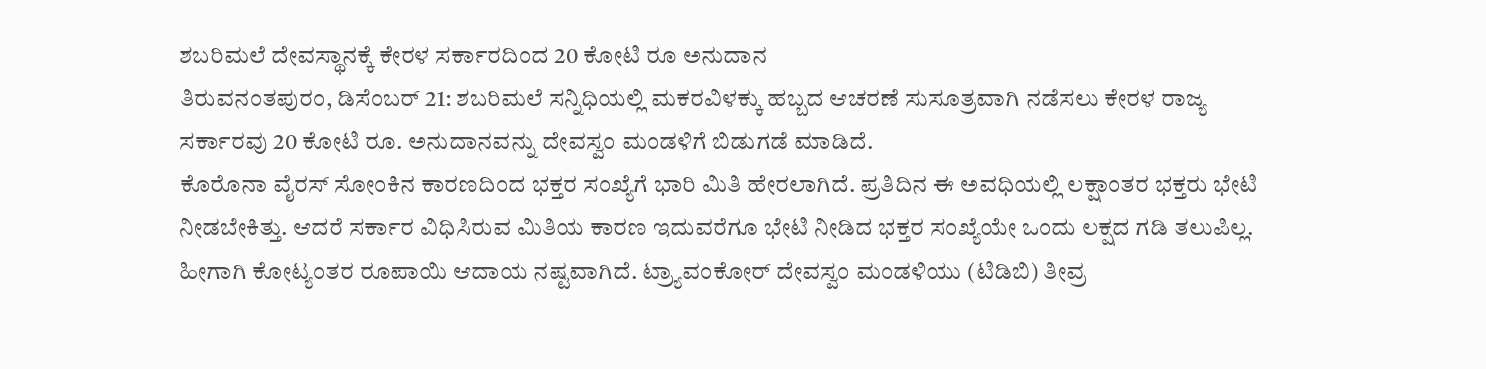ಶಬರಿಮಲೆ ದೇವಸ್ಥಾನಕ್ಕೆ ಕೇರಳ ಸರ್ಕಾರದಿಂದ 20 ಕೋಟಿ ರೂ ಅನುದಾನ
ತಿರುವನಂತಪುರಂ, ಡಿಸೆಂಬರ್ 21: ಶಬರಿಮಲೆ ಸನ್ನಿಧಿಯಲ್ಲಿ ಮಕರವಿಳಕ್ಕು ಹಬ್ಬದ ಆಚರಣೆ ಸುಸೂತ್ರವಾಗಿ ನಡೆಸಲು ಕೇರಳ ರಾಜ್ಯ ಸರ್ಕಾರವು 20 ಕೋಟಿ ರೂ. ಅನುದಾನವನ್ನು ದೇವಸ್ವಂ ಮಂಡಳಿಗೆ ಬಿಡುಗಡೆ ಮಾಡಿದೆ.
ಕೊರೊನಾ ವೈರಸ್ ಸೋಂಕಿನ ಕಾರಣದಿಂದ ಭಕ್ತರ ಸಂಖ್ಯೆಗೆ ಭಾರಿ ಮಿತಿ ಹೇರಲಾಗಿದೆ. ಪ್ರತಿದಿನ ಈ ಅವಧಿಯಲ್ಲಿ ಲಕ್ಷಾಂತರ ಭಕ್ತರು ಭೇಟಿ ನೀಡಬೇಕಿತ್ತು. ಆದರೆ ಸರ್ಕಾರ ವಿಧಿಸಿರುವ ಮಿತಿಯ ಕಾರಣ ಇದುವರೆಗೂ ಭೇಟಿ ನೀಡಿದ ಭಕ್ತರ ಸಂಖ್ಯೆಯೇ ಒಂದು ಲಕ್ಷದ ಗಡಿ ತಲುಪಿಲ್ಲ. ಹೀಗಾಗಿ ಕೋಟ್ಯಂತರ ರೂಪಾಯಿ ಆದಾಯ ನಷ್ಟವಾಗಿದೆ. ಟ್ರ್ಯಾವಂಕೋರ್ ದೇವಸ್ವಂ ಮಂಡಳಿಯು (ಟಿಡಿಬಿ) ತೀವ್ರ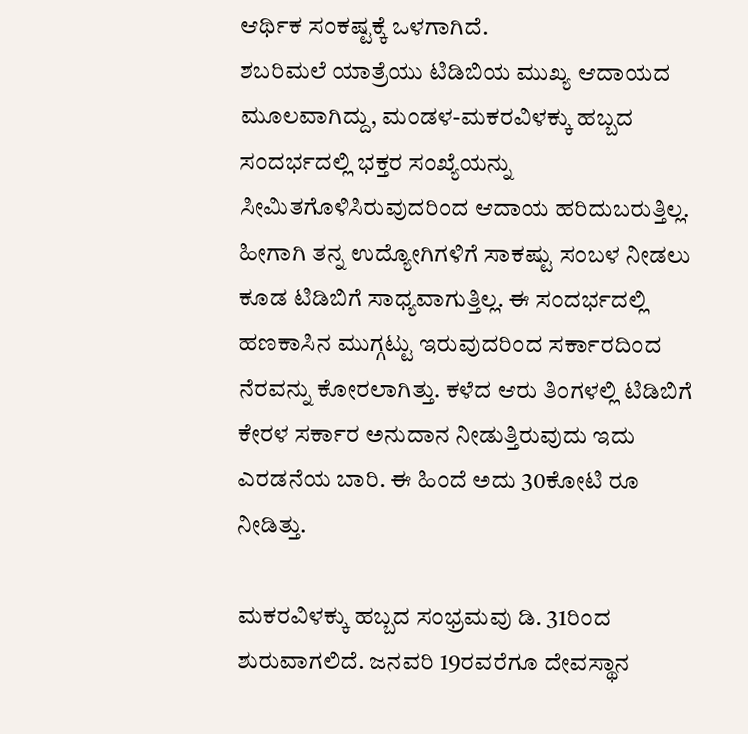ಆರ್ಥಿಕ ಸಂಕಷ್ಟಕ್ಕೆ ಒಳಗಾಗಿದೆ.
ಶಬರಿಮಲೆ ಯಾತ್ರೆಯು ಟಿಡಿಬಿಯ ಮುಖ್ಯ ಆದಾಯದ ಮೂಲವಾಗಿದ್ದು, ಮಂಡಳ-ಮಕರವಿಳಕ್ಕು ಹಬ್ಬದ ಸಂದರ್ಭದಲ್ಲಿ ಭಕ್ತರ ಸಂಖ್ಯೆಯನ್ನು ಸೀಮಿತಗೊಳಿಸಿರುವುದರಿಂದ ಆದಾಯ ಹರಿದುಬರುತ್ತಿಲ್ಲ. ಹೀಗಾಗಿ ತನ್ನ ಉದ್ಯೋಗಿಗಳಿಗೆ ಸಾಕಷ್ಟು ಸಂಬಳ ನೀಡಲು ಕೂಡ ಟಿಡಿಬಿಗೆ ಸಾಧ್ಯವಾಗುತ್ತಿಲ್ಲ. ಈ ಸಂದರ್ಭದಲ್ಲಿ ಹಣಕಾಸಿನ ಮುಗ್ಗಟ್ಟು ಇರುವುದರಿಂದ ಸರ್ಕಾರದಿಂದ ನೆರವನ್ನು ಕೋರಲಾಗಿತ್ತು. ಕಳೆದ ಆರು ತಿಂಗಳಲ್ಲಿ ಟಿಡಿಬಿಗೆ ಕೇರಳ ಸರ್ಕಾರ ಅನುದಾನ ನೀಡುತ್ತಿರುವುದು ಇದು ಎರಡನೆಯ ಬಾರಿ. ಈ ಹಿಂದೆ ಅದು 30ಕೋಟಿ ರೂ ನೀಡಿತ್ತು.

ಮಕರವಿಳಕ್ಕು ಹಬ್ಬದ ಸಂಭ್ರಮವು ಡಿ. 31ರಿಂದ ಶುರುವಾಗಲಿದೆ. ಜನವರಿ 19ರವರೆಗೂ ದೇವಸ್ಥಾನ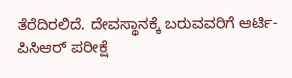ತೆರೆದಿರಲಿದೆ. ದೇವಸ್ಥಾನಕ್ಕೆ ಬರುವವರಿಗೆ ಆರ್ಟಿ-ಪಿಸಿಆರ್ ಪರೀಕ್ಷೆ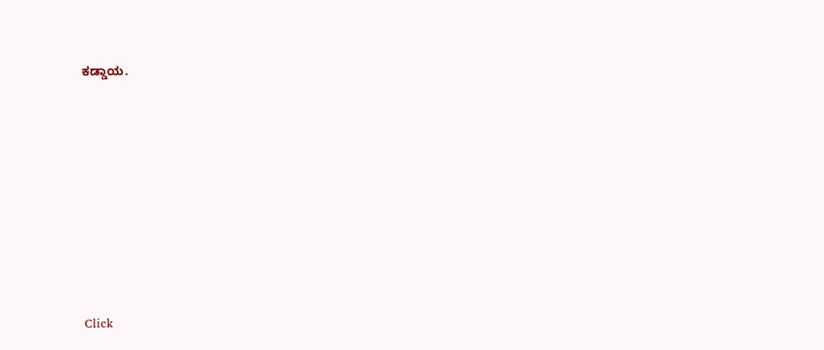ಕಡ್ಡಾಯ.












Click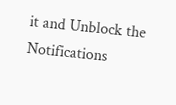it and Unblock the Notifications